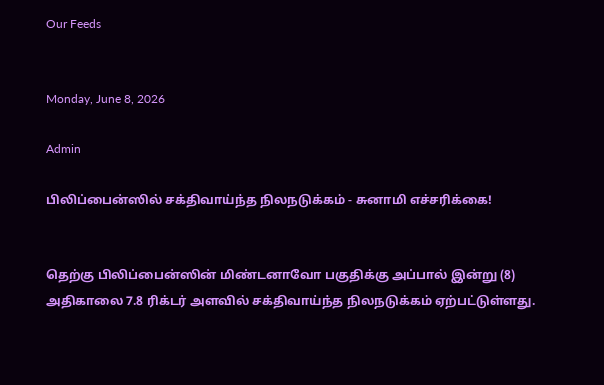Our Feeds


Monday, June 8, 2026

Admin

பிலிப்பைன்ஸில் சக்திவாய்ந்த நிலநடுக்கம் - சுனாமி எச்சரிக்கை!


தெற்கு பிலிப்பைன்ஸின் மிண்டனாவோ பகுதிக்கு அப்பால் இன்று (8) அதிகாலை 7.8 ரிக்டர் அளவில் சக்திவாய்ந்த நிலநடுக்கம் ஏற்பட்டுள்ளது.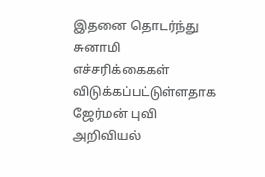இதனை தொடர்ந்து சுனாமி எச்சரிக்கைகள் விடுக்கப்பட்டுள்ளதாக ஜேர்மன் புவி அறிவியல்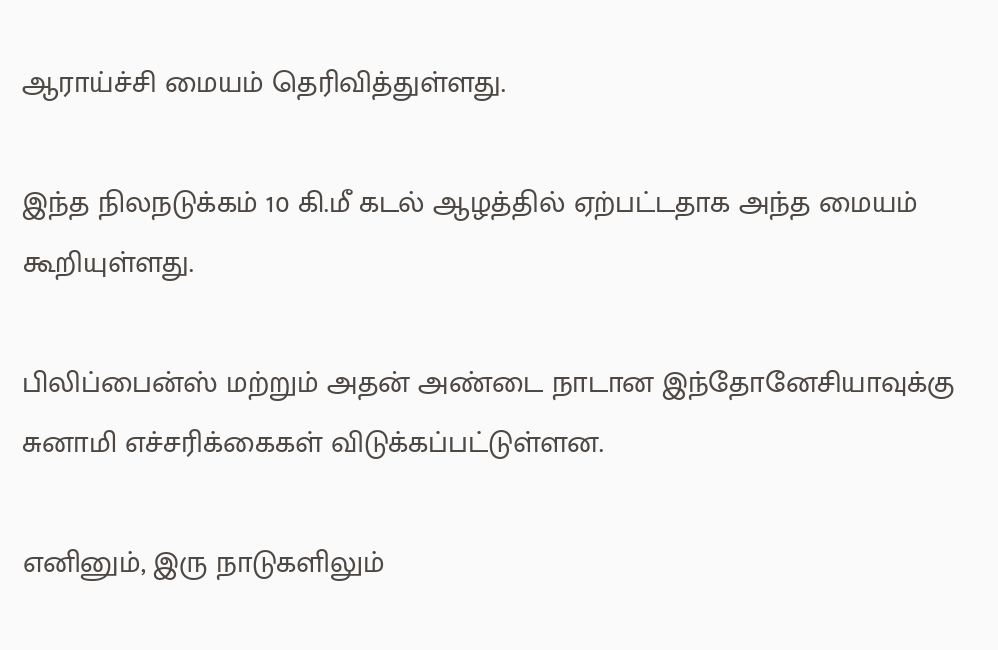ஆராய்ச்சி மையம் தெரிவித்துள்ளது.

இந்த நிலநடுக்கம் 10 கி.மீ கடல் ஆழத்தில் ஏற்பட்டதாக அந்த மையம் கூறியுள்ளது.

பிலிப்பைன்ஸ் மற்றும் அதன் அண்டை நாடான இந்தோனேசியாவுக்கு சுனாமி எச்சரிக்கைகள் விடுக்கப்பட்டுள்ளன.

எனினும், இரு நாடுகளிலும்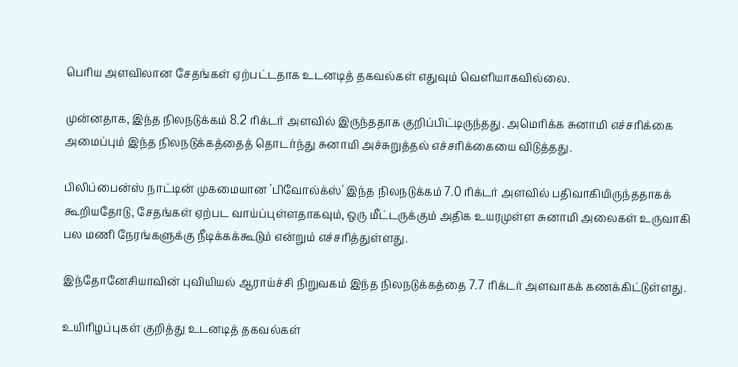பெரிய அளவிலான சேதங்கள் ஏற்பட்டதாக உடனடித் தகவல்கள் எதுவும் வெளியாகவில்லை.

முன்னதாக, இந்த நிலநடுக்கம் 8.2 ரிக்டர் அளவில் இருந்ததாக குறிப்பிட்டிருந்தது. அமெரிக்க சுனாமி எச்சரிக்கை அமைப்பும் இந்த நிலநடுக்கத்தைத் தொடர்ந்து சுனாமி அச்சுறுத்தல் எச்சரிக்கையை விடுத்தது.

பிலிப்பைன்ஸ் நாட்டின் முகமையான 'பிவோல்க்ஸ்' இந்த நிலநடுக்கம் 7.0 ரிக்டர் அளவில் பதிவாகியிருந்ததாகக் கூறியதோடு, சேதங்கள் ஏற்பட வாய்ப்புள்ளதாகவும், ஒரு மீட்டருக்கும் அதிக உயரமுள்ள சுனாமி அலைகள் உருவாகி பல மணி நேரங்களுக்கு நீடிக்கக்கூடும் என்றும் எச்சரித்துள்ளது.

இந்தோனேசியாவின் புவியியல் ஆராய்ச்சி நிறுவகம் இந்த நிலநடுக்கத்தை 7.7 ரிக்டர் அளவாகக் கணக்கிட்டுள்ளது.

உயிரிழப்புகள் குறித்து உடனடித் தகவல்கள்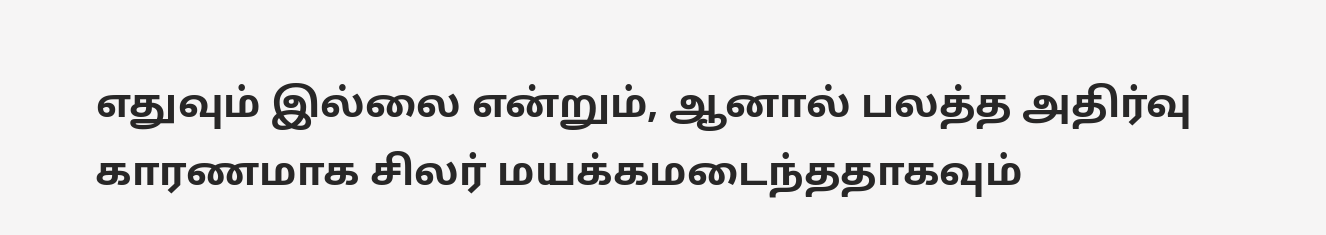எதுவும் இல்லை என்றும், ஆனால் பலத்த அதிர்வு காரணமாக சிலர் மயக்கமடைந்ததாகவும்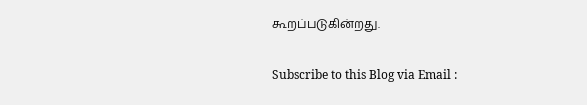கூறப்படுகின்றது.

Subscribe to this Blog via Email :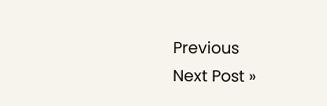Previous
Next Post »